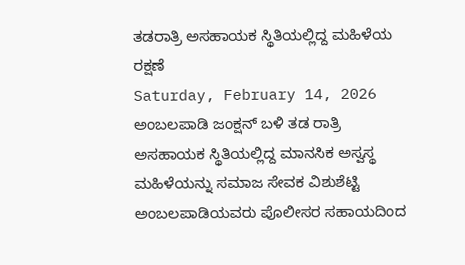ತಡರಾತ್ರಿ ಅಸಹಾಯಕ ಸ್ಥಿತಿಯಲ್ಲಿದ್ದ ಮಹಿಳೆಯ ರಕ್ಷಣೆ
Saturday, February 14, 2026
ಅಂಬಲಪಾಡಿ ಜಂಕ್ಷನ್ ಬಳಿ ತಡ ರಾತ್ರಿ ಅಸಹಾಯಕ ಸ್ಥಿತಿಯಲ್ಲಿದ್ದ ಮಾನಸಿಕ ಅಸ್ವಸ್ಥ ಮಹಿಳೆಯನ್ನು ಸಮಾಜ ಸೇವಕ ವಿಶುಶೆಟ್ಟಿ ಅಂಬಲಪಾಡಿಯವರು ಪೊಲೀಸರ ಸಹಾಯದಿಂದ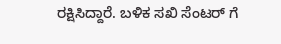ರಕ್ಷಿಸಿದ್ದಾರೆ. ಬಳಿಕ ಸಖಿ ಸೆಂಟರ್ ಗೆ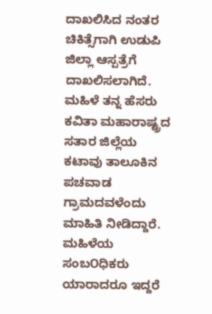ದಾಖಲಿಸಿದ ನಂತರ ಚಿಕಿತ್ಸೆಗಾಗಿ ಉಡುಪಿ ಜಿಲ್ಲಾ ಆಸ್ಪತ್ರೆಗೆ ದಾಖಲಿಸಲಾಗಿದೆ.
ಮಹಿಳೆ ತನ್ನ ಹೆಸರು ಕವಿತಾ ಮಹಾರಾಷ್ಟ್ರದ ಸತಾರ ಜಿಲ್ಲೆಯ ಕಟಾವು ತಾಲೂಕಿನ ಪಚವಾಡ ಗ್ರಾಮದವಳೆಂದು ಮಾಹಿತಿ ನೀಡಿದ್ದಾರೆ. ಮಹಿಳೆಯ ಸಂಬOಧಿಕರು ಯಾರಾದರೂ ಇದ್ದರೆ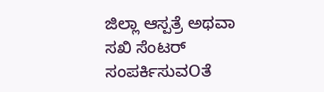ಜಿಲ್ಲಾ ಆಸ್ಪತ್ರೆ ಅಥವಾ ಸಖಿ ಸೆಂಟರ್ ಸಂಪರ್ಕಿಸುವOತೆ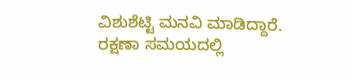ವಿಶುಶೆಟ್ಟಿ ಮನವಿ ಮಾಡಿದ್ದಾರೆ. ರಕ್ಷಣಾ ಸಮಯದಲ್ಲಿ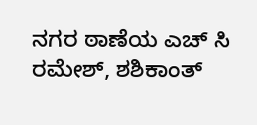ನಗರ ಠಾಣೆಯ ಎಚ್ ಸಿ ರಮೇಶ್, ಶಶಿಕಾಂತ್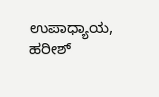ಉಪಾಧ್ಯಾಯ, ಹರೀಶ್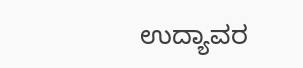ಉದ್ಯಾವರ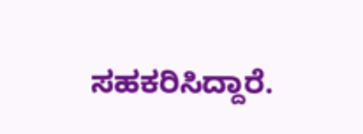ಸಹಕರಿಸಿದ್ದಾರೆ.